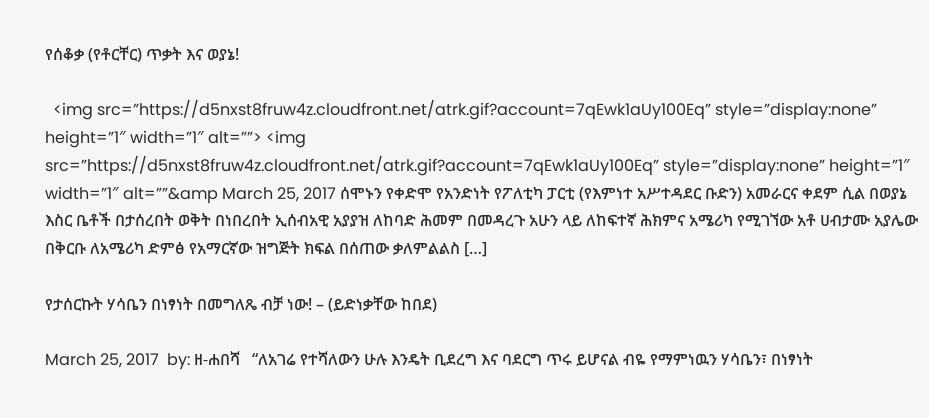የሰቆቃ (የቶርቸር) ጥቃት እና ወያኔ!

  <img src=”https://d5nxst8fruw4z.cloudfront.net/atrk.gif?account=7qEwk1aUy100Eq” style=”display:none” height=”1″ width=”1″ alt=””> <img src=”https://d5nxst8fruw4z.cloudfront.net/atrk.gif?account=7qEwk1aUy100Eq” style=”display:none” height=”1″ width=”1″ alt=””&amp March 25, 2017 ሰሞኑን የቀድሞ የአንድነት የፖለቲካ ፓርቲ (የእምነተ አሥተዳደር ቡድን) አመራርና ቀደም ሲል በወያኔ እስር ቤቶች በታሰረበት ወቅት በነበረበት ኢሰብአዊ አያያዝ ለከባድ ሕመም በመዳረጉ አሁን ላይ ለከፍተኛ ሕክምና አሜሪካ የሚገኘው አቶ ሀብታሙ አያሌው በቅርቡ ለአሜሪካ ድምፅ የአማርኛው ዝግጅት ክፍል በሰጠው ቃለምልልስ […]

የታሰርኩት ሃሳቤን በነፃነት በመግለጼ ብቻ ነው! – (ይድነቃቸው ከበደ)

March 25, 2017  by: ዘ-ሐበሻ   “ለአገሬ የተሻለውን ሁሉ እንዴት ቢደረግ እና ባደርግ ጥሩ ይሆናል ብዬ የማምነዉን ሃሳቤን፣ በነፃነት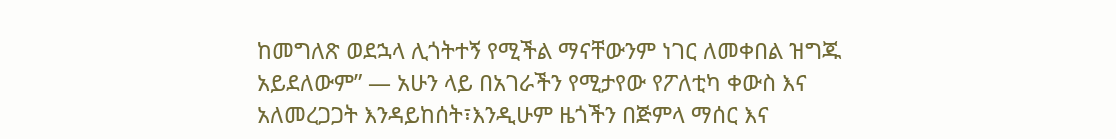ከመግለጽ ወደኋላ ሊጎትተኝ የሚችል ማናቸውንም ነገር ለመቀበል ዝግጁ አይደለውም” — አሁን ላይ በአገራችን የሚታየው የፖለቲካ ቀውስ እና አለመረጋጋት እንዳይከሰት፣እንዲሁም ዜጎችን በጅምላ ማሰር እና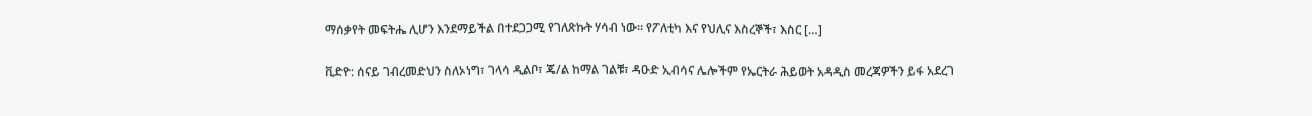ማሰቃየት መፍትሔ ሊሆን እንደማይችል በተደጋጋሚ የገለጽኩት ሃሳብ ነው። የፖለቲካ እና የህሊና እስረኞች፣ እስር […]

ቪድዮ: ሰናይ ገብረመድህን ስለኦነግ፣ ገላሳ ዲልቦ፣ ጄ/ል ከማል ገልቹ፣ ዳዑድ ኢብሳና ሌሎችም የኤርትራ ሕይወት አዳዲስ መረጃዎችን ይፋ አደረገ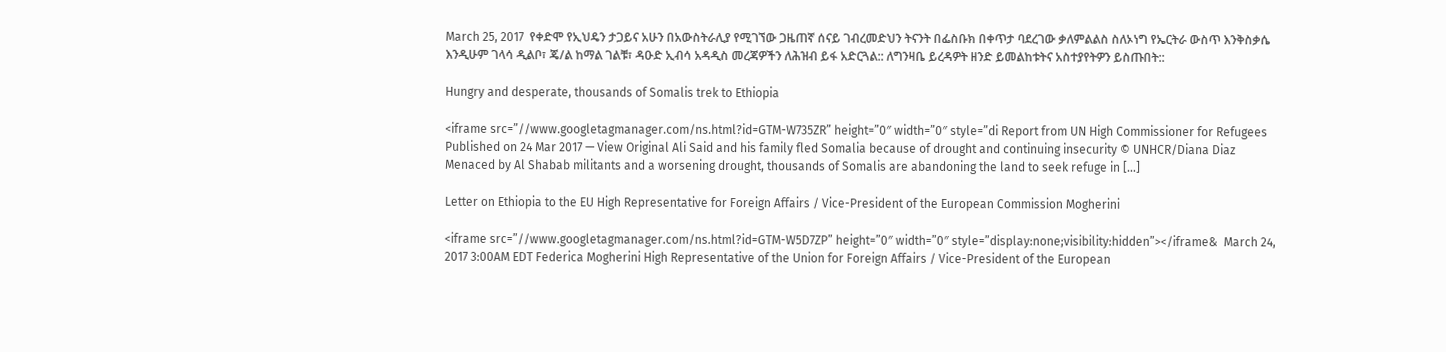March 25, 2017  የቀድሞ የኢህዴን ታጋይና አሁን በአውስትራሊያ የሚገኘው ጋዜጠኛ ሰናይ ገብረመድህን ትናንት በፌስቡክ በቀጥታ ባደረገው ቃለምልልስ ስለኦነግ የኤርትራ ውስጥ እንቅስቃሴ እንዲሁም ገላሳ ዲልቦ፣ ጄ/ል ከማል ገልቹ፣ ዳዑድ ኢብሳ አዳዲስ መረጃዎችን ለሕዝብ ይፋ አድርጓል:: ለግንዛቤ ይረዳዎት ዘንድ ይመልከቱትና አስተያየትዎን ይስጡበት::

Hungry and desperate, thousands of Somalis trek to Ethiopia

<iframe src=”//www.googletagmanager.com/ns.html?id=GTM-W735ZR” height=”0″ width=”0″ style=”di Report from UN High Commissioner for Refugees Published on 24 Mar 2017 — View Original Ali Said and his family fled Somalia because of drought and continuing insecurity © UNHCR/Diana Diaz Menaced by Al Shabab militants and a worsening drought, thousands of Somalis are abandoning the land to seek refuge in […]

Letter on Ethiopia to the EU High Representative for Foreign Affairs / Vice-President of the European Commission Mogherini

<iframe src=”//www.googletagmanager.com/ns.html?id=GTM-W5D7ZP” height=”0″ width=”0″ style=”display:none;visibility:hidden”></iframe&  March 24, 2017 3:00AM EDT Federica Mogherini High Representative of the Union for Foreign Affairs / Vice-President of the European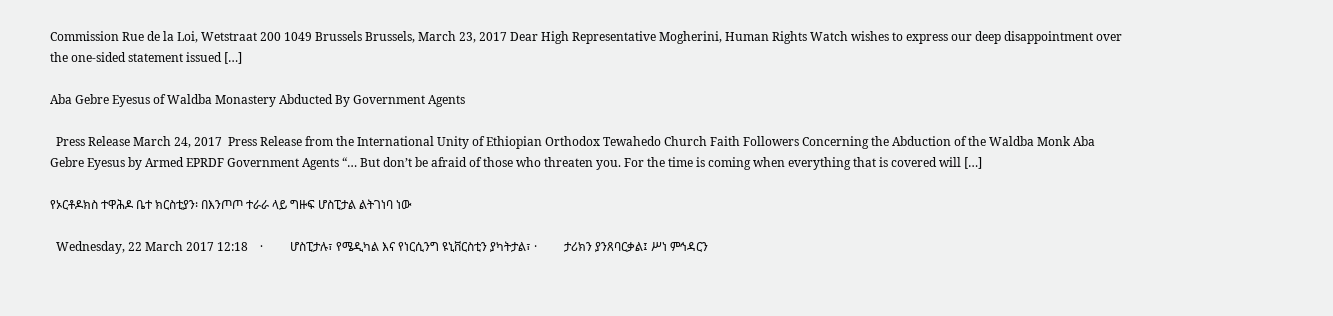Commission Rue de la Loi, Wetstraat 200 1049 Brussels Brussels, March 23, 2017 Dear High Representative Mogherini, Human Rights Watch wishes to express our deep disappointment over the one-sided statement issued […]

Aba Gebre Eyesus of Waldba Monastery Abducted By Government Agents

  Press Release March 24, 2017  Press Release from the International Unity of Ethiopian Orthodox Tewahedo Church Faith Followers Concerning the Abduction of the Waldba Monk Aba Gebre Eyesus by Armed EPRDF Government Agents “… But don’t be afraid of those who threaten you. For the time is coming when everything that is covered will […]

የኦርቶዶክስ ተዋሕዶ ቤተ ክርስቲያን፡ በእንጦጦ ተራራ ላይ ግዙፍ ሆስፒታል ልትገነባ ነው

  Wednesday, 22 March 2017 12:18    ·         ሆስፒታሉ፣ የሜዲካል እና የነርሲንግ ዩኒቨርስቲን ያካትታል፣ ·         ታሪክን ያንጸባርቃል፤ ሥነ ምኅዳርን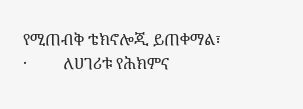የሚጠብቅ ቴክኖሎጂ ይጠቀማል፣ ·         ለሀገሪቱ የሕክምና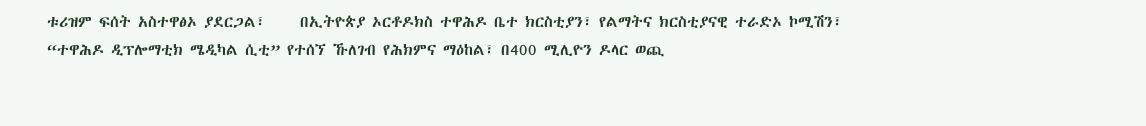ቱሪዝም ፍሰት አስተዋፅኦ ያደርጋል፣     በኢትዮጵያ ኦርቶዶክስ ተዋሕዶ ቤተ ክርስቲያን፣ የልማትና ክርስቲያናዊ ተራድኦ ኮሚሽን፣ “ተዋሕዶ ዲፕሎማቲክ ሜዲካል ሲቲ” የተሰኘ ኹለገብ የሕክምና ማዕከል፣ በ400 ሚሊዮን ዶላር ወጪ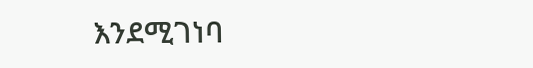እንደሚገነባ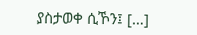ያስታወቀ ሲኾን፤ […]